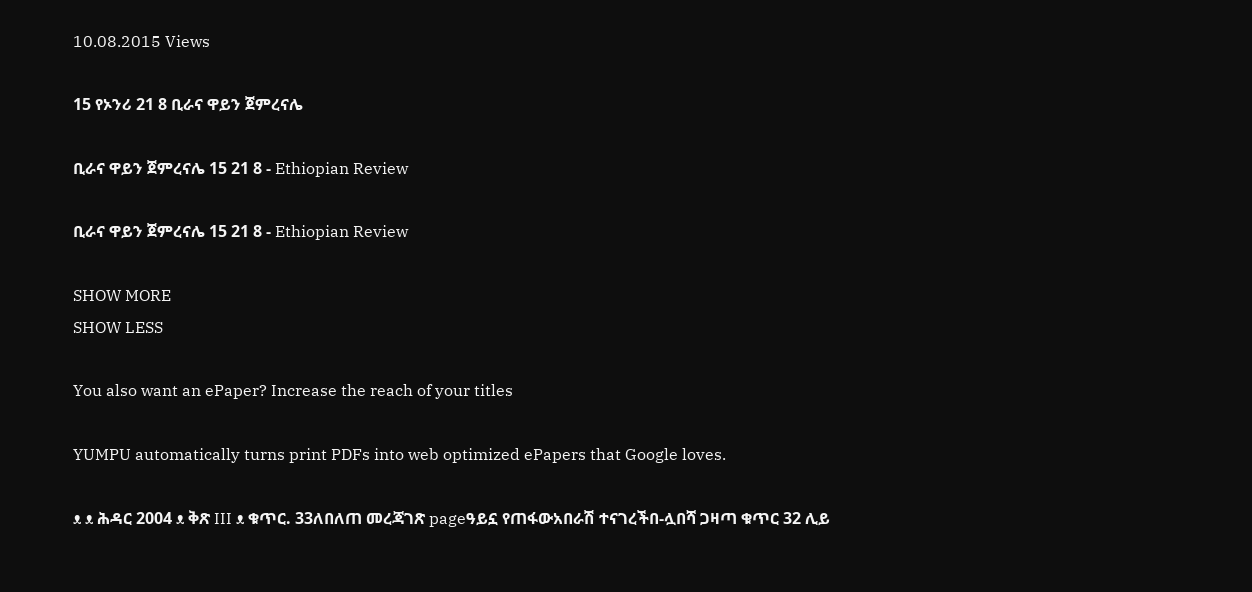10.08.2015 Views

15 የኦንሪ 21 8 ቢራና ዋይን ጀምረናሌ

ቢራና ዋይን ጀምረናሌ 15 21 8 - Ethiopian Review

ቢራና ዋይን ጀምረናሌ 15 21 8 - Ethiopian Review

SHOW MORE
SHOW LESS

You also want an ePaper? Increase the reach of your titles

YUMPU automatically turns print PDFs into web optimized ePapers that Google loves.

ᴥ ᴥ ሕዳር 2004 ᴥ ቅጽ III ᴥ ቁጥር. 33ለበለጠ መረጃገጽ pageዓይኗ የጠፋውአበራሽ ተናገረችበ-ሏበሻ ጋዛጣ ቁጥር 32 ሊይ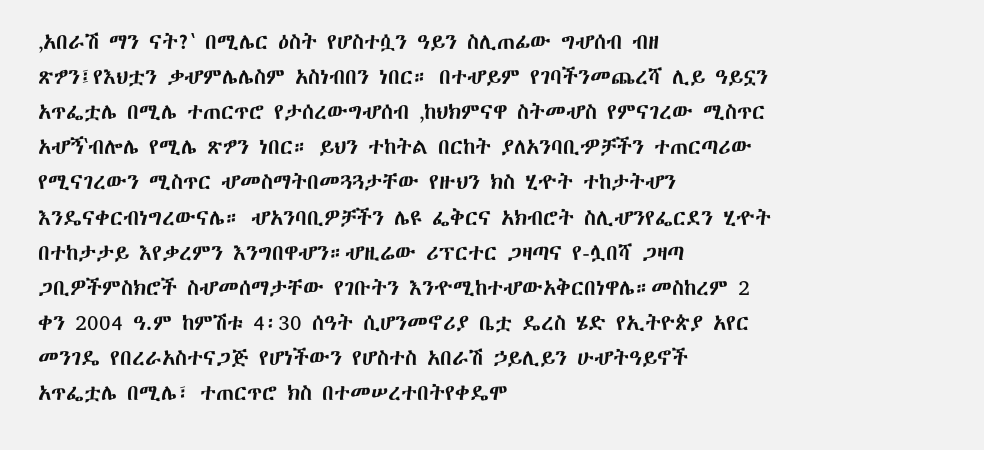‚አበራሽ ማን ናት?‛ በሚሌር ዕስት የሆስተሷን ዓይን ስሊጠፊው ግሇሰብ ብዘ ጽፇን፤የእህቷን ቃሇምሌሌስም አስነብበን ነበር። በተሇይም የገባችንመጨረሻ ሊይ ዓይኗን አጥፌቷሌ በሚሌ ተጠርጥሮ የታሰረውግሇሰብ ‚ከህክምናዋ ስትመሇስ የምናገረው ሚስጥር አሇኝ‛ብሎሌ የሚሌ ጽፇን ነበር። ይህን ተከትል በርከት ያለአንባቢዏቻችን ተጠርጣሪው የሚናገረውን ሚስጥር ሇመስማትበመጓጓታቸው የዙህን ክስ ሂዯት ተከታትሇን እንዴናቀርብነግረውናሌ። ሇአንባቢዎቻችን ሌዩ ፌቅርና አክብሮት ስሊሇንየፌርደን ሂዯት በተከታታይ እየቃረምን እንግበዋሇን።ሇዚሬው ሪፕርተር ጋዛጣና የ-ሏበሻ ጋዛጣ ጋቢዎችምስክሮች ስሇመሰማታቸው የገቡትን እንዯሚከተሇውአቅርበነዋሌ።መስከረም 2 ቀን 2004 ዓ.ም ከምሽቱ 4፡30 ሰዓት ሲሆንመኖሪያ ቤቷ ዴረስ ሄድ የኢትዮጵያ አየር መንገዴ የበረራአስተናጋጅ የሆነችውን የሆስተስ አበራሽ ኃይሊይን ሁሇትዓይኖች አጥፌቷሌ በሚሌ፣ ተጠርጥሮ ክስ በተመሠረተበትየቀዴሞ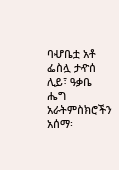ባሇቤቷ አቶ ፌስሏ ታዯሰ ሊይ፣ ዓቃቤ ሔግ አራትምስክሮችን አሰማ፡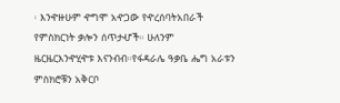፡ እንዯዙሁም ዯግሞ አዯጋው የዯረሰባትአበራች የምስክርነት ቃሎን ሰጥታሇች። ሁለንም ዜርዜርእንዯሂዯቱ እናንብብ።የፋዳራሌ ዓቃቤ ሔግ አራቱን ምስክሮቹን አቅርቦ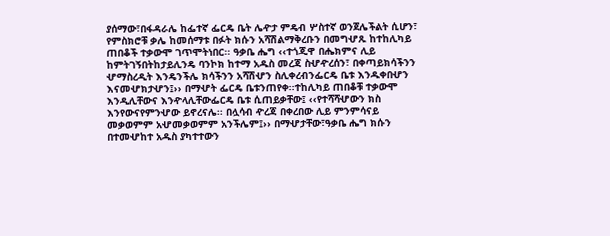ያሰማው፣በፋዳራሌ ከፌተኛ ፌርዴ ቤት ሌዯታ ምዴብ ሦስተኛ ወንጀሌችልት ሲሆን፣ የምስክሮቹ ቃሌ ከመሰማቱ በፉት ክሱን አሻሽልማቅረቡን በመግሇጹ ከተከሊካይ ጠበቆች ተቃውሞ ገጥሞትነበር፡፡ ዓቃቤ ሔግ ‹‹ተጎጂዋ በሔክምና ሊይ ከምትገኝበትከታይሊንዴ ባንኮክ ከተማ አዱስ መረጃ ስሇዯረሰን፣ በቀጣይክሳችንን ሇማስረዲት እንዴንችሌ ክሳችንን አሻሽሇን ስሊቀረብንፌርዴ ቤቱ እንዱቀበሇን እናመሇክታሇን፤›› በማሇት ፌርዴ ቤቱንጠየቀ፡፡ተከሊካይ ጠበቆቹ ተቃውሞ እንዲሊቸውና እንዯላሊቸውፌርዴ ቤቱ ሲጠይቃቸው፤ ‹‹የተሻሻሇውን ክስ እንየውናየምንሇው ይኖረናሌ፡፡ በሏሳብ ዯረጃ በቀረበው ሊይ ምንምሳናይ መቃወምም አሇመቃወምም አንችሌም፤›› በማሇታቸው፣ዓቃቤ ሔግ ክሱን በተመሇከተ አዱስ ያካተተውን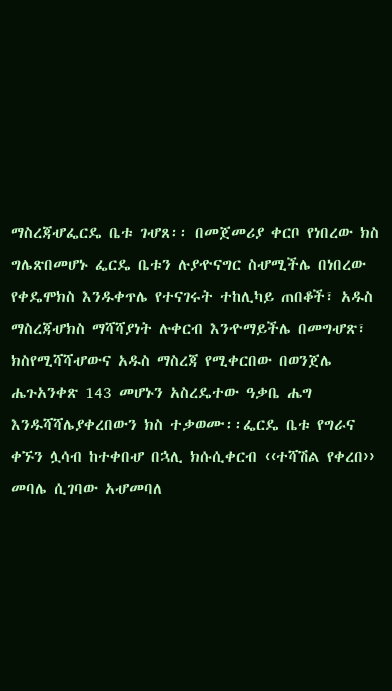ማስረጃሇፌርዴ ቤቱ ገሇጸ፡፡ በመጀመሪያ ቀርቦ የነበረው ክስ ግሌጽበመሆኑ ፌርዴ ቤቱን ሉያዯናግር ስሇሚችሌ በነበረው የቀዴሞክስ እንዱቀጥሌ የተናገሩት ተከሊካይ ጠበቆች፣ አዱስ ማስረጃሇክስ ማሻሻያነት ሉቀርብ እንዯማይችሌ በመግሇጽ፣ ክስየሚሻሻሇውና አዱስ ማስረጃ የሚቀርበው በወንጀሌ ሔጉአንቀጽ 143 መሆኑን አስረዴተው ዓቃቤ ሔግ እንዱሻሻሌያቀረበውን ክስ ተቃወሙ፡፡ፌርዴ ቤቱ የግራና ቀኙን ሏሳብ ከተቀበሇ በኋሊ ክሱሲቀርብ ‹‹ተሻሽል የቀረበ›› መባሌ ሲገባው አሇመባለ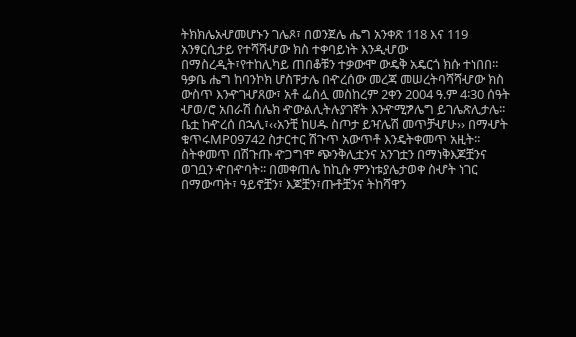ትክክሌአሇመሆኑን ገሌጾ፣ በወንጀሌ ሔግ አንቀጽ 118 እና 119 አንፃርሲታይ የተሻሻሇው ክስ ተቀባይነት እንዲሇው በማስረዲት፣የተከሊካይ ጠበቆቹን ተቃውሞ ውዴቅ አዴርጎ ክሱ ተነበበ፡፡ዓቃቤ ሔግ ከባንኮክ ሆስፑታሌ በዯረሰው መረጃ መሠረትባሻሻሇው ክስ ውስጥ እንዯገሇጸው፣ አቶ ፌስሏ መስከረም 2ቀን 2004 ዓ.ም 4፡30 ሰዓት ሇወ/ሮ አበራሽ ስሌክ ዯውልሊትሉያገኛት እንዯሚፇሌግ ይገሌጽሊታሌ፡፡ ቤቷ ከዯረሰ በኋሊ፣‹‹አንቺ ከሀዱ ስጦታ ይዣሌሽ መጥቻሇሁ›› በማሇት ቁጥሩMP09742 ስታርተር ሽጉጥ አውጥቶ እንዴትቀመጥ አዚት፡፡ስትቀመጥ በሽጉጡ ዯጋግሞ ጭንቅሊቷንና አንገቷን በማነቅእጆቿንና ወገቧን ዯበዯባት፡፡ በመቀጠሌ ከኪሱ ምንነቱያሌታወቀ ስሇት ነገር በማውጣት፣ ዓይኖቿን፣ እጆቿን፣ጡቶቿንና ትከሻዋን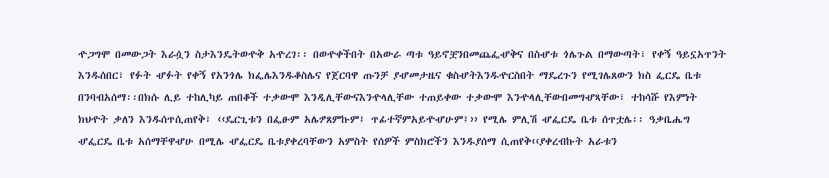ዯጋግሞ በመውጋት እራሷን ስታእንዴትወዯቅ አዯረገ፡፡ በወዯቀችበት በአውራ ጣቱ ዓይኖቿንበመጨፌሇቅና በስሇቱ ጎሌጉል በማውጣት፣ የቀኝ ዓይኗአጥንት እንዱሰበር፣ የፉት ሇፉት የቀኝ የአንጎሌ ክፌሌእንዱቆስሌና የጀርባዋ ጡንቻ ያሇመታዜና ቁስሇትእንዱዯርስበት ማዴረጉን የሚገሌጸውን ክስ ፌርዴ ቤቱ በንባብአሰማ፡፡በክሱ ሊይ ተከሊካይ ጠበቆች ተቃውሞ እንዲሊቸውናእንዯላሊቸው ተጠይቀው ተቃውሞ እንዯላሊቸውበመግሇጻቸው፣ ተከሳሹ የእምነት ክህዯት ቃለን እንዱሰጥሲጠየቅ፣ ‹‹ዴርጊቱን በፌፁም አሌፇጸምኩም፤ ጥፊተኛምአይዯሇሁም፤›› የሚሌ ምሊሽ ሇፌርዴ ቤቱ ሰጥቷሌ፡፡ ዓቃቤሔግ ሇፌርዴ ቤቱ አሰማቸዋሇሁ በሚሌ ሇፌርዴ ቤቱያቀረባቸውን አምስት የሰዎች ምስክሮችን እንዱያሰማ ሲጠየቅ‹‹ያቀረብኩት አራቱን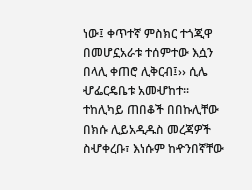ነው፤ ቀጥተኛ ምስክር ተጎጂዋ በመሆኗአራቱ ተሰምተው እሷን በላሊ ቀጠሮ ሊቅርብ፤›› ሲሌ ሇፌርዴቤቱ አመሇከተ፡፡ ተከሊካይ ጠበቆች በበኩሊቸው በክሱ ሊይአዲዱስ መረጃዎች ስሇቀረቡ፣ እነሱም ከዯንበኛቸው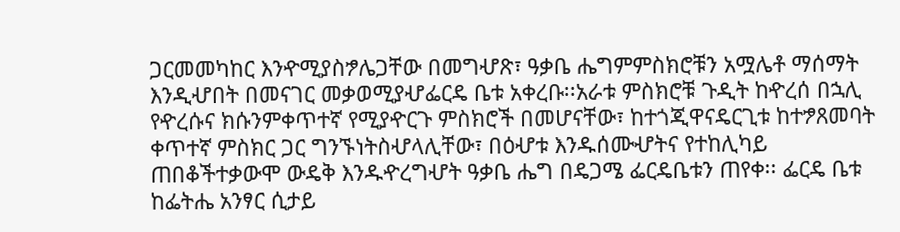ጋርመመካከር እንዯሚያስፇሌጋቸው በመግሇጽ፣ ዓቃቤ ሔግምምስክሮቹን አሟሌቶ ማሰማት እንዲሇበት በመናገር መቃወሚያሇፌርዴ ቤቱ አቀረቡ፡፡አራቱ ምስክሮቹ ጉዲት ከዯረሰ በኋሊ የዯረሱና ክሱንምቀጥተኛ የሚያዯርጉ ምስክሮች በመሆናቸው፣ ከተጎጂዋናዴርጊቱ ከተፇጸመባት ቀጥተኛ ምስክር ጋር ግንኙነትስሇላሊቸው፣ በዕሇቱ እንዱሰሙሇትና የተከሊካይ ጠበቆችተቃውሞ ውዴቅ እንዱዯረግሇት ዓቃቤ ሔግ በዴጋሜ ፌርዴቤቱን ጠየቀ፡፡ ፌርዴ ቤቱ ከፌትሔ አንፃር ሲታይ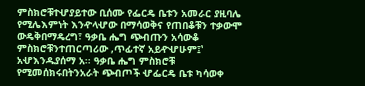ምስክሮቹተሇያይተው ቢሰሙ የፌርዴ ቤቱን አመራር ያዚባሌ የሚሌእምነት እንዯላሇው በማሳወቅና የጠበቆቹን ተቃውሞ ውዴቅበማዴረግ፣ ዓቃቤ ሔግ ጭብጡን አሳውቆ ምስክሮቹንተጠርጣሪው ‚ጥፊተኛ አይዯሇሁም፤‛ አሇእንዱያሰማ አ፡፡ ዓቃቤ ሔግ ምስክሮቹ የሚመሰክሩበትንአራት ጭብጦች ሇፌርዴ ቤቱ ካሳወቀ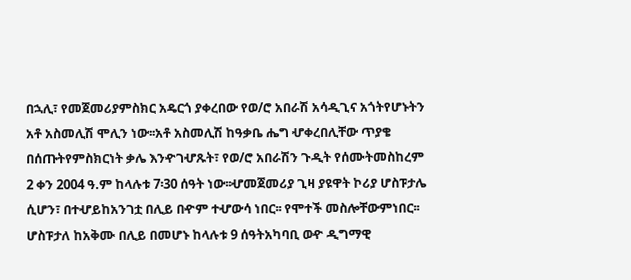በኋሊ፣ የመጀመሪያምስክር አዴርጎ ያቀረበው የወ/ሮ አበራሽ አሳዲጊና አጎትየሆኑትን አቶ አስመሊሽ ሞሊን ነው፡፡አቶ አስመሊሽ ከዓቃቤ ሔግ ሇቀረበሊቸው ጥያቄ በሰጡትየምስክርነት ቃሌ እንዯገሇጹት፣ የወ/ሮ አበራሽን ጉዲት የሰሙትመስከረም 2 ቀን 2004 ዓ.ም ከላሉቱ 7፡30 ሰዓት ነው፡፡ሇመጀመሪያ ጊዛ ያዩዋት ኮሪያ ሆስፑታሌ ሲሆን፣ በተሇይከአንገቷ በሊይ በዯም ተሇውሳ ነበር፡፡ የሞተች መስሎቸውምነበር፡፡ ሆስፑታለ ከአቅሙ በሊይ በመሆኑ ከላሉቱ 9 ሰዓትአካባቢ ወዯ ዲግማዊ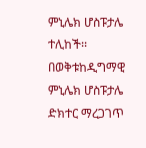ምኒሌክ ሆስፑታሌ ተሊከች፡፡ በወቅቱከዲግማዊ ምኒሌክ ሆስፑታሌ ድክተር ማረጋገጥ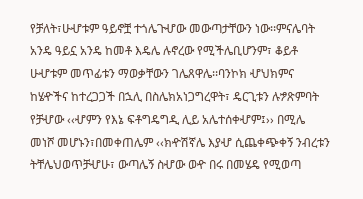የቻለት፣ሁሇቱም ዓይኖቿ ተጎሌጉሇው መውጣታቸውን ነው፡፡ምናሌባት አንዴ ዓይኗ አንዴ ከመቶ እዴሌ ሉኖረው የሚችሌቢሆንም፣ ቆይቶ ሁሇቱም መጥፊቱን ማወቃቸውን ገሌጸዋሌ፡፡ባንኮክ ሇህክምና ከሄዯችና ከተረጋጋች በኋሊ በስሌክአነጋግረዋት፣ ዴርጊቱን ሉፇጽምባት የቻሇው ‹‹ሇምን የእኔ ፍቶግዴግዲ ሊይ አሌተሰቀሇም፤›› በሚሌ መነሾ መሆኑን፣በመቀጠሌም ‹‹ክዯሽኛሌ እያሇ ሲጨቀጭቀኝ ንብረቱን ትቸሌህወጥቻሇሁ፣ ውጣሌኝ ስሇው ወዯ በሩ በመሄዴ የሚወጣ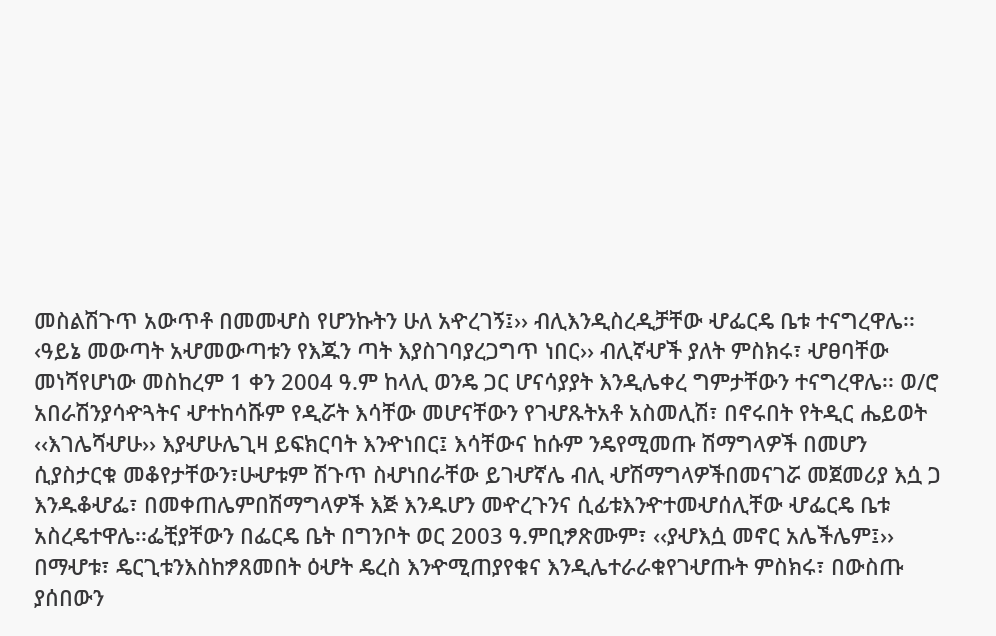መስልሽጉጥ አውጥቶ በመመሇስ የሆንኩትን ሁለ አዯረገኝ፤›› ብሊእንዲስረዲቻቸው ሇፌርዴ ቤቱ ተናግረዋሌ፡፡‹ዓይኔ መውጣት አሇመውጣቱን የእጁን ጣት እያስገባያረጋግጥ ነበር›› ብሊኛሇች ያለት ምስክሩ፣ ሇፀባቸው መነሻየሆነው መስከረም 1 ቀን 2004 ዓ.ም ከላሊ ወንዴ ጋር ሆናሳያያት እንዲሌቀረ ግምታቸውን ተናግረዋሌ፡፡ ወ/ሮ አበራሽንያሳዯጓትና ሇተከሳሹም የዲሯት እሳቸው መሆናቸውን የገሇጹትአቶ አስመሊሽ፣ በኖሩበት የትዲር ሔይወት ‹‹እገሌሻሇሁ›› እያሇሁሌጊዛ ይፍክርባት እንዯነበር፤ እሳቸውና ከሱም ንዴየሚመጡ ሽማግላዎች በመሆን ሲያስታርቁ መቆየታቸውን፣ሁሇቱም ሽጉጥ ስሇነበራቸው ይገሇኛሌ ብሊ ሇሽማግላዎችበመናገሯ መጀመሪያ እሷ ጋ እንዱቆሇፌ፣ በመቀጠሌምበሽማግላዎች እጅ እንዱሆን መዯረጉንና ሲፊቱእንዯተመሇሰሊቸው ሇፌርዴ ቤቱ አስረዴተዋሌ፡፡ፌቺያቸውን በፌርዴ ቤት በግንቦት ወር 2003 ዓ.ምቢፇጽሙም፣ ‹‹ያሇእሷ መኖር አሌችሌም፤›› በማሇቱ፣ ዴርጊቱንእስከፇጸመበት ዕሇት ዴረስ እንዯሚጠያየቁና እንዲሌተራራቁየገሇጡት ምስክሩ፣ በውስጡ ያሰበውን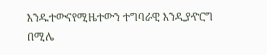እንዱተውናየሚዜተውን ተግባራዊ እንዲያዯርግ በሚሌ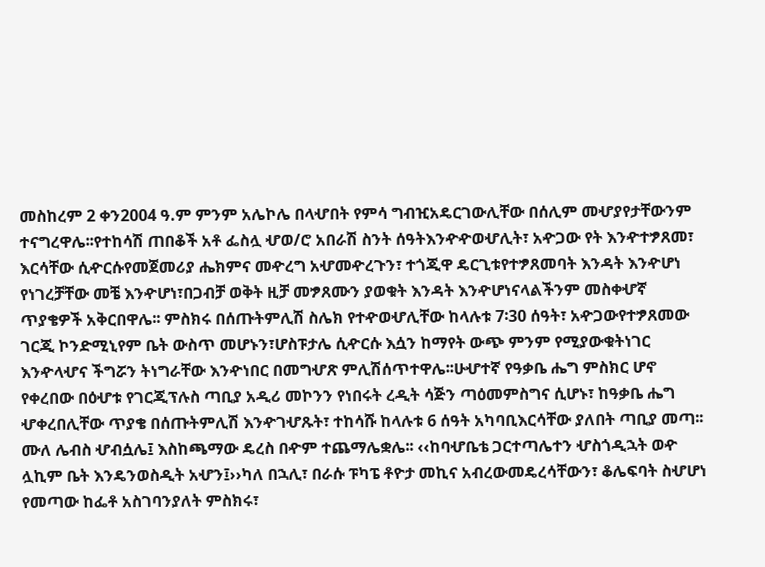መስከረም 2 ቀን2004 ዓ.ም ምንም አሌኮሌ በላሇበት የምሳ ግብዢአዴርገውሊቸው በሰሊም መሇያየታቸውንም ተናግረዋሌ፡፡የተከሳሽ ጠበቆች አቶ ፌስሏ ሇወ/ሮ አበራሽ ስንት ሰዓትእንዯዯወሇሊት፣ አዯጋው የት እንዯተፇጸመ፣ እርሳቸው ሲዯርሱየመጀመሪያ ሔክምና መዯረግ አሇመዯረጉን፣ ተጎጂዋ ዴርጊቱየተፇጸመባት እንዳት እንዯሆነ የነገረቻቸው መቼ እንዯሆነ፣በጋብቻ ወቅት ዚቻ መፇጸሙን ያወቁት እንዳት እንዯሆነናላልችንም መስቀሇኛ ጥያቄዎች አቅርበዋሌ፡፡ ምስክሩ በሰጡትምሊሽ ስሌክ የተዯወሇሊቸው ከላሉቱ 7፡30 ሰዓት፣ አዯጋውየተፇጸመው ገርጂ ኮንድሚኒየም ቤት ውስጥ መሆኑን፣ሆስፑታሌ ሲዯርሱ እሷን ከማየት ውጭ ምንም የሚያውቁትነገር እንዯላሇና ችግሯን ትነግራቸው እንዯነበር በመግሇጽ ምሊሽሰጥተዋሌ፡፡ሁሇተኛ የዓቃቤ ሔግ ምስክር ሆኖ የቀረበው በዕሇቱ የገርጂፕሉስ ጣቢያ አዲሪ መኮንን የነበሩት ረዲት ሳጅን ጣዕመምስግና ሲሆኑ፣ ከዓቃቤ ሔግ ሇቀረበሊቸው ጥያቄ በሰጡትምሊሽ እንዯገሇጹት፣ ተከሳሹ ከላሉቱ 6 ሰዓት አካባቢእርሳቸው ያለበት ጣቢያ መጣ፡፡ ሙለ ሌብስ ሇብሷሌ፤ እስከጫማው ዴረስ በዯም ተጨማሌቋሌ፡፡ ‹‹ከባሇቤቴ ጋርተጣሌተን ሇስጎዲኋት ወዯ ሏኪም ቤት እንዴንወስዲት አሇን፤››ካለ በኋሊ፣ በራሱ ፑካፔ ቶዮታ መኪና አብረውመዴረሳቸውን፣ ቆሌፍባት ስሇሆነ የመጣው ከፌቶ አስገባንያለት ምስክሩ፣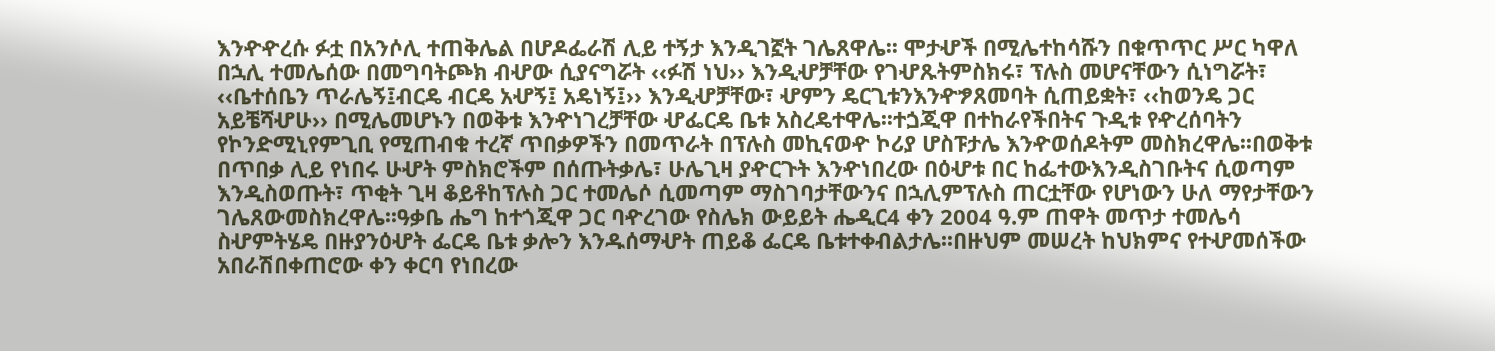እንዯዯረሱ ፉቷ በአንሶሊ ተጠቅሌል በሆዶፌራሽ ሊይ ተኝታ እንዲገኟት ገሌጸዋሌ፡፡ ሞታሇች በሚሌተከሳሹን በቁጥጥር ሥር ካዋለ በኋሊ ተመሌሰው በመግባትጮክ ብሇው ሲያናግሯት ‹‹ፉሽ ነህ›› እንዲሇቻቸው የገሇጹትምስክሩ፣ ፕሉስ መሆናቸውን ሲነግሯት፣ ‹‹ቤተሰቤን ጥራሌኝ፤ብርዴ ብርዴ አሇኝ፤ አዴነኝ፤›› እንዲሇቻቸው፣ ሇምን ዴርጊቱንእንዯፇጸመባት ሲጠይቋት፣ ‹‹ከወንዴ ጋር አይቼሻሇሁ›› በሚሌመሆኑን በወቅቱ እንዯነገረቻቸው ሇፌርዴ ቤቱ አስረዴተዋሌ፡፡ተጏጂዋ በተከራየችበትና ጉዲቱ የዯረሰባትን የኮንድሚኒየምጊቢ የሚጠብቁ ተረኛ ጥበቃዎችን በመጥራት በፕሉስ መኪናወዯ ኮሪያ ሆስፑታሌ እንዯወሰዶትም መስክረዋሌ፡፡በወቅቱ በጥበቃ ሊይ የነበሩ ሁሇት ምስክሮችም በሰጡትቃሌ፣ ሁሌጊዛ ያዯርጉት እንዯነበረው በዕሇቱ በር ከፌተውእንዲስገቡትና ሲወጣም እንዲስወጡት፣ ጥቂት ጊዛ ቆይቶከፕሉስ ጋር ተመሌሶ ሲመጣም ማስገባታቸውንና በኋሊምፕሉስ ጠርቷቸው የሆነውን ሁለ ማየታቸውን ገሌጸውመስክረዋሌ፡፡ዓቃቤ ሔግ ከተጎጂዋ ጋር ባዯረገው የስሌክ ውይይት ሔዲር4 ቀን 2004 ዓ.ም ጠዋት መጥታ ተመሌሳ ስሇምትሄዴ በዙያንዕሇት ፌርዴ ቤቱ ቃሎን እንዱሰማሇት ጠይቆ ፌርዴ ቤቱተቀብልታሌ፡፡በዙህም መሠረት ከህክምና የተሇመሰችው አበራሽበቀጠሮው ቀን ቀርባ የነበረው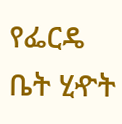የፌርዴ ቤት ሂዯት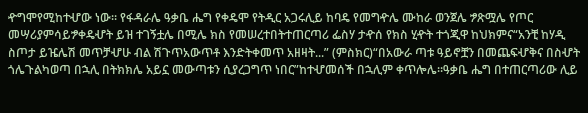ዯግሞየሚከተሇው ነው። የፋዳራሌ ዓቃቤ ሔግ የቀዴሞ የትዲር አጋሩሊይ ከባዴ የመግዯሌ ሙከራ ወንጀሌ ፇጽሟሌ የጦር መሣሪያምሳይፇቀዴሇት ይዝ ተገኝቷሌ በሚሌ ክስ የመሠረተበትተጠርጣሪ ፌስሃ ታዯሰ የክስ ሂዯት ተጎጂዋ ከህክምና“አንቺ ከሃዲ ስጦታ ይዤሌሽ መጥቻሇሁ ብል ሽጉጥአውጥቶ እንድትቀመጥ አዘዛት...” (ምስክር)“በአውራ ጣቱ ዓይኖቿን በመጨፍሇቅና በስሇት ጎሌጉልካወጣ በኋሊ በትክክሌ አይኗ መውጣቱን ሲያረጋግጥ ነበር”ከተሇመሰች በኋሊም ቀጥሎሌ።ዓቃቤ ሔግ በተጠርጣሪው ሊይ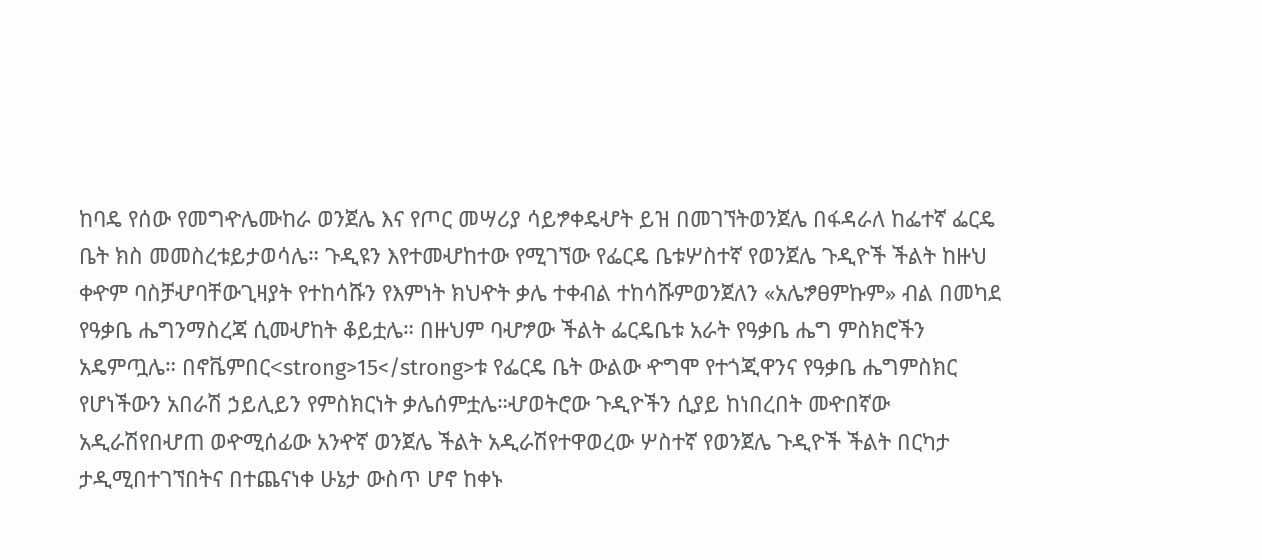ከባዴ የሰው የመግዯሌሙከራ ወንጀሌ እና የጦር መሣሪያ ሳይፇቀዴሇት ይዝ በመገኘትወንጀሌ በፋዳራለ ከፌተኛ ፌርዴ ቤት ክስ መመስረቱይታወሳሌ። ጉዲዩን እየተመሇከተው የሚገኘው የፌርዴ ቤቱሦስተኛ የወንጀሌ ጉዲዮች ችልት ከዙህ ቀዯም ባስቻሇባቸውጊዛያት የተከሳሹን የእምነት ክህዯት ቃሌ ተቀብል ተከሳሹምወንጀለን «አሌፇፀምኩም» ብል በመካደ የዓቃቤ ሔግንማስረጃ ሲመሇከት ቆይቷሌ። በዙህም ባሇፇው ችልት ፌርዴቤቱ አራት የዓቃቤ ሔግ ምስክሮችን አዴምጧሌ። በኖቬምበር<strong>15</strong>ቱ የፌርዴ ቤት ውልው ዯግሞ የተጎጂዋንና የዓቃቤ ሔግምስክር የሆነችውን አበራሽ ኃይሊይን የምስክርነት ቃሌሰምቷሌ።ሇወትሮው ጉዲዮችን ሲያይ ከነበረበት መዯበኛው አዲራሽየበሇጠ ወዯሚሰፊው አንዯኛ ወንጀሌ ችልት አዲራሽየተዋወረው ሦስተኛ የወንጀሌ ጉዲዮች ችልት በርካታ ታዲሚበተገኘበትና በተጨናነቀ ሁኔታ ውስጥ ሆኖ ከቀኑ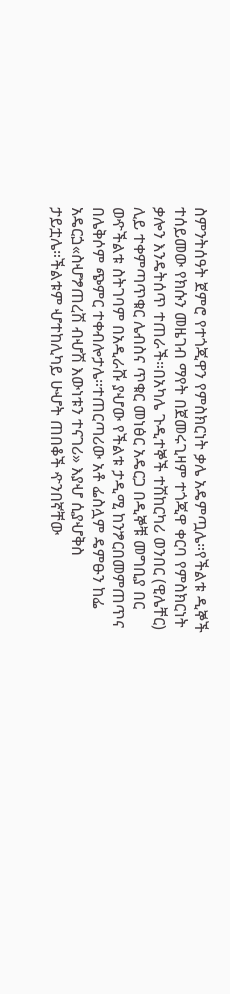ስምንትሰዓት ጀምሮ የተጎጂዋን የምስክርነት ቃሌ አዴምጧሌ።የችልቱ ዲኞች ተሰይመው የክሱን መዜገብ ማየት በጀመሩጊዛም ተጎጂዋ ቀርባ የምስክርነት ቃሎን እንዴትሰጥ ተጠራች።በአካሌ ጉዲተኞች ተሽከርካሪ ወንበር (ዊሌቸር) ሊይ ተቀምጣጥቁር ሌብስና ጥቁር መነፅር አዴርጋ በዲኞቹ መግቢያ በር ወዯችልቱ ስትገባም በአዲራሹ ያሇው የችልቱ ታዲሚ ከንፇርበመምጠጥና በሌቅሶም ጭምር ተቀብሎታሌ።ተጠርጣሪው አቶ ፌስሏም ዴምፁን ከፌ አዴርጏ«ስሇፇጠረሽ ብሇሽ እውነቱን ተናገሪ» እያሇ ሲያሇቅስ ታይቷሌ።ችልቱም ሇተከሊካይ ሁሇት ጠበቆች ዯንበኛቸው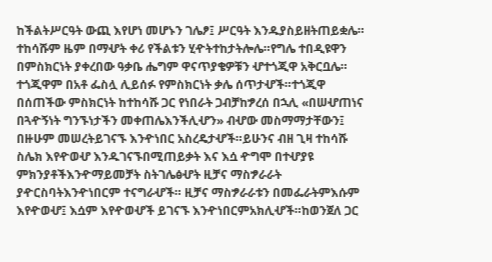ከችልትሥርዓት ውጪ እየሆነ መሆኑን ገሌፆ፤ ሥርዓት እንዱያስይዘትጠይቋሌ። ተከሳሹም ዜም በማሇት ቀሪ የችልቱን ሂዯትተከታትሎሌ።የግሌ ተበዲዩዋን በምስክርነት ያቀረበው ዓቃቤ ሔግም ዋናጥያቄዎቹን ሇተጎጂዋ አቅርቧሌ። ተጎጂዋም በአቶ ፌስሏ ሊይሰፉ የምስክርነት ቃሌ ሰጥታሇች።ተጎጂዋ በሰጠችው ምስክርነት ከተከሳሹ ጋር የነበራት ጋብቻከፇረሰ በኋሊ «በሠሇጠነና በጓዯኝነት ግንኙነታችን መቀጠሌእንችሊሇን» ብሇው መስማማታቸውን፤ በዙሁም መሠረትይገናኙ እንዯነበር አስረዴታሇች።ይሁንና ብዘ ጊዛ ተከሳሹ ስሌክ እየዯወሇ እንዱገናኙበሚጠይቃት እና እሷ ዯግሞ በተሇያዩ ምክንያቶችእንዯማይመቻት ስትገሌፅሇት ዚቻና ማስፇራራት ያዯርስባትእንዯነበርም ተናግራሇች። ዚቻና ማስፇራራቱን በመፌራትምእሱም እየዯወሇ፤ እሷም እየዯወሇች ይገናኙ እንዯነበርምአክሊሇች።ከወንጀለ ጋር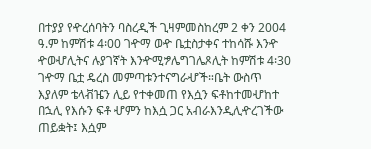በተያያ የዯረሰባትን ባስረዲች ጊዛምመስከረም 2 ቀን 2004 ዓ.ም ከምሽቱ 4፡00 ገዯማ ወዯ ቤቷስታቀና ተከሳሹ እንዯ ዯወሇሊትና ሉያገኛት እንዯሚፇሌግገሌጾሊት ከምሽቱ 4፡30 ገዯማ ቤቷ ዴረስ መምጣቱንተናግራሇች።ቤት ውስጥ እያለም ቴላቭዤን ሊይ የተቀመጠ የእሷን ፍቶከተመሇከተ በኋሊ የእሱን ፍቶ ሇምን ከእሷ ጋር አብራእንዲሊዯረገችው ጠይቋት፤ እሷም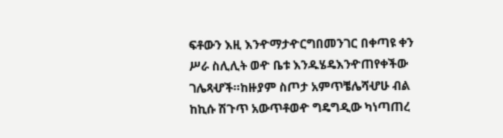ፍቶውን እዚ እንዯማታዯርግበመንገር በቀጣዩ ቀን ሥራ ስሊሊት ወዯ ቤቱ እንዱሄዴእንዯጠየቀችው ገሌጻሇች።ከዙያም ስጦታ አምጥቼሌሻሇሁ ብል ከኪሱ ሽጉጥ አውጥቶወዯ ግዴግዲው ካነጣጠረ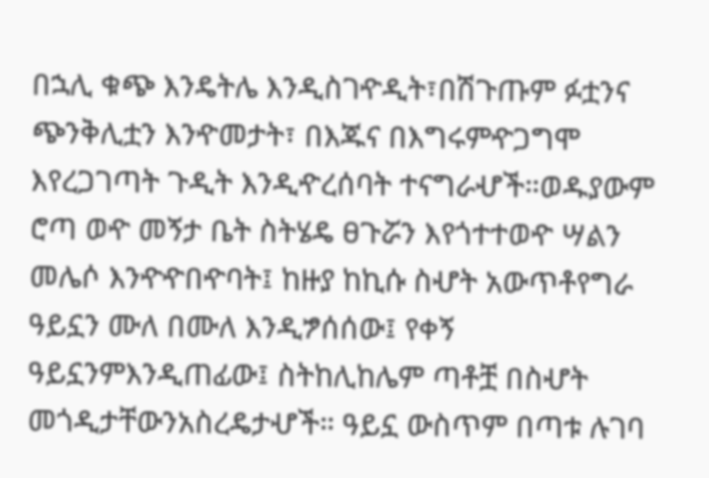በኋሊ ቁጭ እንዴትሌ እንዲስገዯዲት፣በሽጉጡም ፉቷንና ጭንቅሊቷን እንዯመታት፣ በእጁና በእግሩምዯጋግሞ እየረጋገጣት ጉዲት እንዲዯረሰባት ተናግራሇች።ወዱያውም ሮጣ ወዯ መኝታ ቤት ስትሄዴ ፀጉሯን እየጎተተወዯ ሣልን መሌሶ እንዯዯበዯባት፤ ከዙያ ከኪሱ ስሇት አውጥቶየግራ ዓይኗን ሙለ በሙለ እንዲፇሰሰው፤ የቀኝ ዓይኗንምእንዲጠፊው፤ ስትከሊከሌም ጣቶቿ በስሇት መጎዲታቸውንአስረዴታሇች። ዓይኗ ውስጥም በጣቱ ሉገባ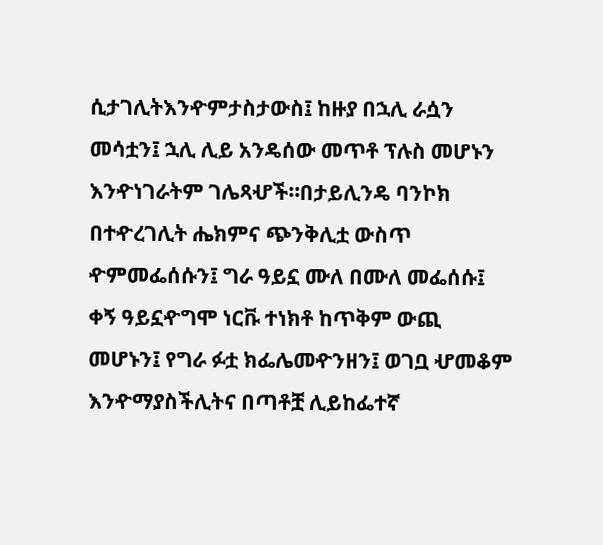ሲታገሊትእንዯምታስታውስ፤ ከዙያ በኋሊ ራሷን መሳቷን፤ ኋሊ ሊይ አንዴሰው መጥቶ ፕሉስ መሆኑን እንዯነገራትም ገሌጻሇች።በታይሊንዴ ባንኮክ በተዯረገሊት ሔክምና ጭንቅሊቷ ውስጥ ዯምመፌሰሱን፤ ግራ ዓይኗ ሙለ በሙለ መፌሰሱ፤ ቀኝ ዓይኗዯግሞ ነርቩ ተነክቶ ከጥቅም ውጪ መሆኑን፤ የግራ ፉቷ ክፌሌመዯንዘን፤ ወገቧ ሇመቆም እንዯማያስችሊትና በጣቶቿ ሊይከፌተኛ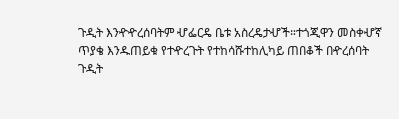ጉዲት እንዯዯረሰባትም ሇፌርዴ ቤቱ አስረዴታሇች።ተጎጂዋን መስቀሇኛ ጥያቄ እንዱጠይቁ የተዯረጉት የተከሳሹተከሊካይ ጠበቆች በዯረሰባት ጉዲት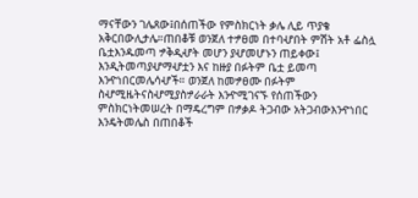ማናቸውን ገሌጸው፤በሰጠችው የምስክርነት ቃሌ ሊይ ጥያቄ አቅርበውሊታሌ።ጠበቆቹ ወንጀለ ተፇፀመ በተባሇበት ምሽት አቶ ፌስሏ ቤቷእንዱመጣ ፇቅዲሇት መሆን ያሇመሆኑን ጠይቀው፤ እንዲትመጣያሇማሇቷን እና ከዙያ በፉትም ቤቷ ይመጣ እንዯነበርመሌሳሇች። ወንጀለ ከመፇፀሙ በፉትም ስሇሚዜትናስሇሚያስፇራራት እንዯሚገናኙ የሰጠችውን ምስክርነትመሠረት በማዴረግም በፇቃዶ ትጋብው አትጋብውእንዯነበር እንዴትመሌስ በጠበቆች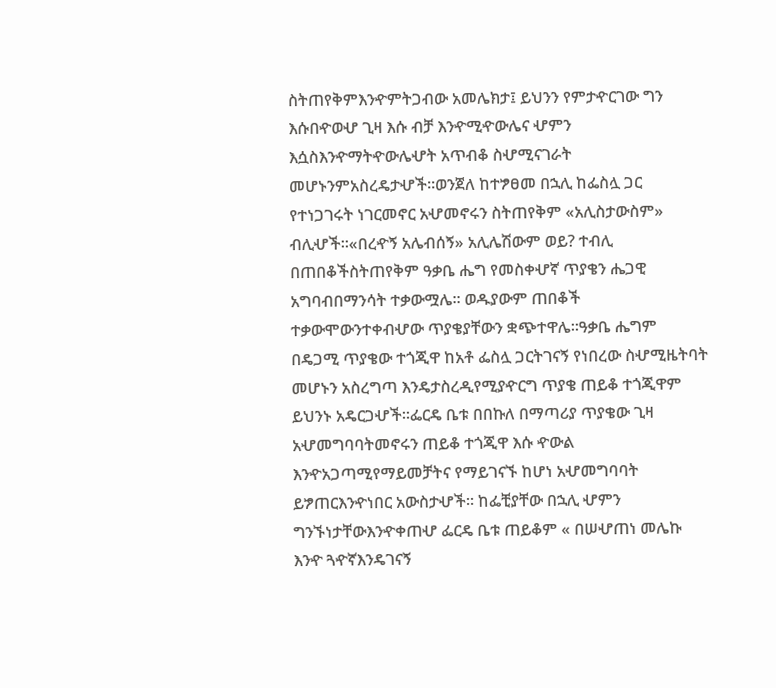ስትጠየቅምእንዯምትጋብው አመሌክታ፤ ይህንን የምታዯርገው ግን እሱበዯወሇ ጊዛ እሱ ብቻ እንዯሚዯውሌና ሇምን እሷስእንዯማትዯውሌሇት አጥብቆ ስሇሚናገራት መሆኑንምአስረዴታሇች።ወንጀለ ከተፇፀመ በኋሊ ከፌስሏ ጋር የተነጋገሩት ነገርመኖር አሇመኖሩን ስትጠየቅም «አሊስታውስም» ብሊሇች።«በረዯኝ አሌብሰኝ» አሊሌሽውም ወይ? ተብሊ በጠበቆችስትጠየቅም ዓቃቤ ሔግ የመስቀሇኛ ጥያቄን ሔጋዊ አግባብበማንሳት ተቃውሟሌ። ወዱያውም ጠበቆች ተቃውሞውንተቀብሇው ጥያቄያቸውን ቋጭተዋሌ።ዓቃቤ ሔግም በዴጋሚ ጥያቄው ተጎጂዋ ከአቶ ፌስሏ ጋርትገናኝ የነበረው ስሇሚዜትባት መሆኑን አስረግጣ እንዴታስረዲየሚያዯርግ ጥያቄ ጠይቆ ተጎጂዋም ይህንኑ አዴርጋሇች።ፌርዴ ቤቱ በበኩለ በማጣሪያ ጥያቄው ጊዛ አሇመግባባትመኖሩን ጠይቆ ተጎጂዋ እሱ ዯውል እንዯአጋጣሚየማይመቻትና የማይገናኙ ከሆነ አሇመግባባት ይፇጠርእንዯነበር አውስታሇች። ከፌቺያቸው በኋሊ ሇምን ግንኙነታቸውእንዯቀጠሇ ፌርዴ ቤቱ ጠይቆም « በሠሇጠነ መሌኩ እንዯ ጓዯኛእንዴገናኝ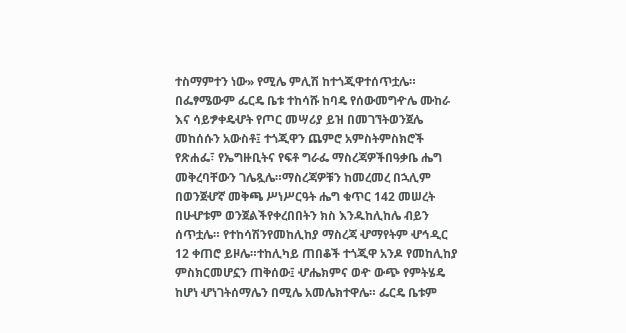ተስማምተን ነው» የሚሌ ምሊሽ ከተጎጂዋተሰጥቷሌ። በፌፃሜውም ፌርዴ ቤቱ ተከሳሹ ከባዴ የሰውመግዯሌ ሙከራ እና ሳይፇቀዴሇት የጦር መሣሪያ ይዝ በመገኘትወንጀሌ መከሰሱን አውስቶ፤ ተጎጂዋን ጨምሮ አምስትምስክሮች የጽሐፌ፣ የኤግዙቢትና የፍቶ ግራፌ ማስረጃዎችበዓቃቤ ሔግ መቅረባቸውን ገሌጿሌ።ማስረጃዎቹን ከመረመረ በኋሊም በወንጀሇኛ መቅጫ ሥነሥርዓት ሔግ ቁጥር 142 መሠረት በሁሇቱም ወንጀልችየቀረበበትን ክስ እንዱከሊከሌ ብይን ሰጥቷሌ። የተከሳሽንየመከሊከያ ማስረጃ ሇማየትም ሇኅዲር 12 ቀጠሮ ይዞሌ።ተከሊካይ ጠበቆች ተጎጂዋ አንዶ የመከሊከያ ምስክርመሆኗን ጠቅሰው፤ ሇሔክምና ወዯ ውጭ የምትሄዴ ከሆነ ሇነገትሰማሌን በሚሌ አመሌክተዋሌ። ፌርዴ ቤቱም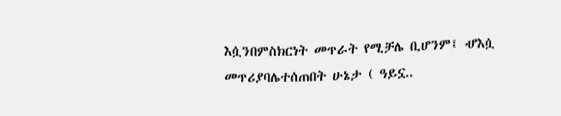እሷንበምስክርነት መጥራት የሚቻሌ ቢሆንም፤ ሇእሷ መጥሪያባሌተሰጠበት ሁኔታ ( ዓይኗ..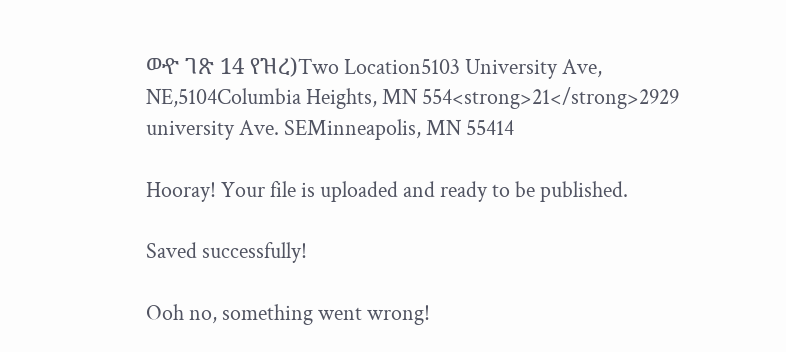ወዯ ገጽ 14 የዝረ)Two Location5103 University Ave, NE,5104Columbia Heights, MN 554<strong>21</strong>2929 university Ave. SEMinneapolis, MN 55414

Hooray! Your file is uploaded and ready to be published.

Saved successfully!

Ooh no, something went wrong!